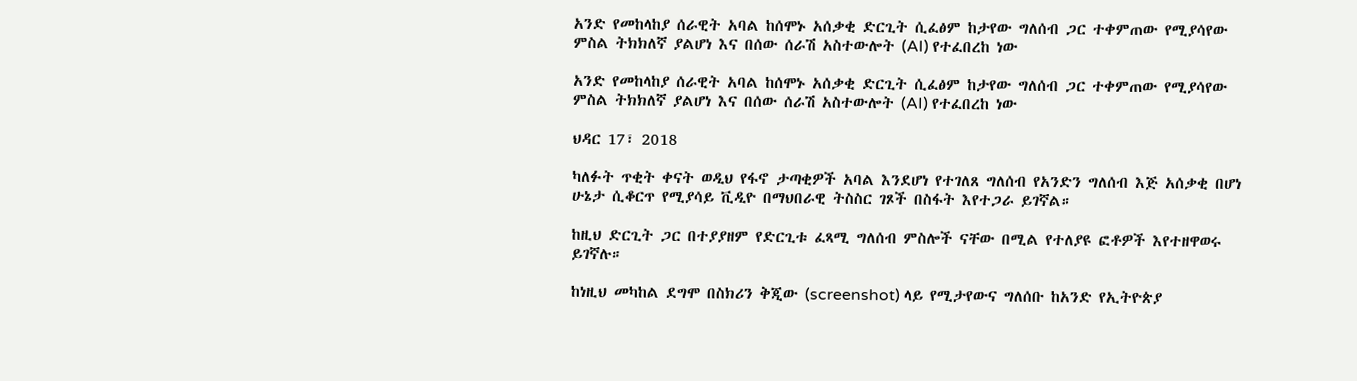አንድ የመከላከያ ሰራዊት አባል ከሰሞኑ አሰቃቂ ድርጊት ሲፈፅም ከታየው ግለሰብ ጋር ተቀምጠው የሚያሳየው ምስል ትክክለኛ ያልሆነ እና በሰው ሰራሽ አስተውሎት (AI) የተፈበረከ ነው

አንድ የመከላከያ ሰራዊት አባል ከሰሞኑ አሰቃቂ ድርጊት ሲፈፅም ከታየው ግለሰብ ጋር ተቀምጠው የሚያሳየው ምስል ትክክለኛ ያልሆነ እና በሰው ሰራሽ አስተውሎት (AI) የተፈበረከ ነው

ህዳር 17፣ 2018

ካለፉት ጥቂት ቀናት ወዲህ የፋኖ ታጣቂዎች አባል እንደሆነ የተገለጸ ግለሰብ የአንድን ግለሰብ እጅ አሰቃቂ በሆነ ሁኔታ ሲቆርጥ የሚያሳይ ቪዲዮ በማህበራዊ ትስስር ገጾች በስፋት እየተጋራ ይገኛል።

ከዚህ ድርጊት ጋር በተያያዘም የድርጊቱ ፈጻሚ ግለሰብ ምስሎች ናቸው በሚል የተለያዩ ፎቶዎች እየተዘዋወሩ ይገኛሉ።

ከነዚህ መካከል ደግሞ በስክሪን ቅጂው (screenshot) ላይ የሚታየውና ግለሰቡ ከአንድ የኢትዮጵያ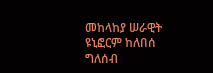መከላከያ ሠራዊት ዩኒፎርም ከለበሰ ግለሰብ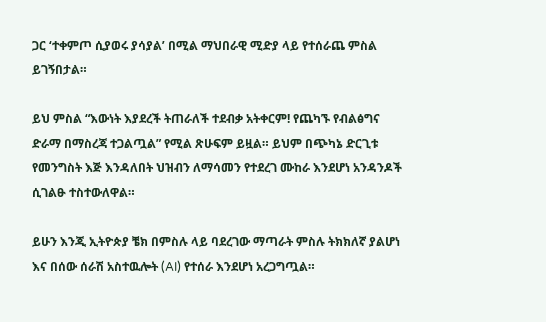ጋር ‘ተቀምጦ ሲያወሩ ያሳያል’ በሚል ማህበራዊ ሚድያ ላይ የተሰራጨ ምስል ይገኝበታል።

ይህ ምስል “እውነት እያደረች ትጠራለች ተደብቃ አትቀርም! የጨካኙ የብልፅግና ድራማ በማስረጃ ተጋልጧል” የሚል ጽሁፍም ይዟል። ይህም በጭካኔ ድርጊቱ የመንግስት እጅ እንዳለበት ህዝብን ለማሳመን የተደረገ ሙከራ እንደሆነ አንዳንዶች ሲገልፁ ተስተውለዋል።

ይሁን እንጂ ኢትዮጵያ ቼክ በምስሉ ላይ ባደረገው ማጣራት ምስሉ ትክክለኛ ያልሆነ እና በሰው ሰራሽ አስተዉሎት (AI) የተሰራ እንደሆነ አረጋግጧል።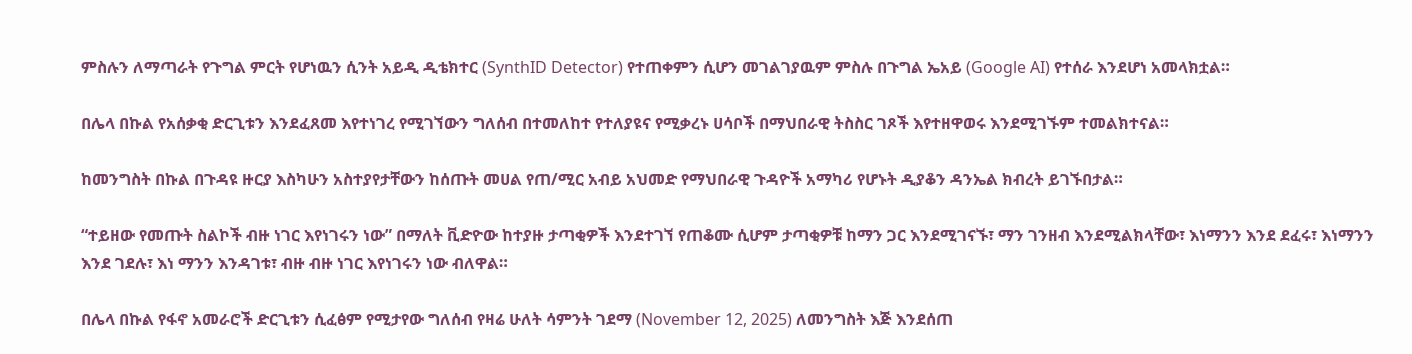ምስሉን ለማጣራት የጉግል ምርት የሆነዉን ሲንት አይዲ ዲቴክተር (SynthID Detector) የተጠቀምን ሲሆን መገልገያዉም ምስሉ በጉግል ኤአይ (Google AI) የተሰራ እንደሆነ አመላክቷል።

በሌላ በኩል የአሰቃቂ ድርጊቱን እንደፈጸመ እየተነገረ የሚገኘውን ግለሰብ በተመለከተ የተለያዩና የሚቃረኑ ሀሳቦች በማህበራዊ ትስስር ገጾች እየተዘዋወሩ እንደሚገኙም ተመልክተናል።

ከመንግስት በኩል በጉዳዩ ዙርያ እስካሁን አስተያየታቸውን ከሰጡት መሀል የጠ/ሚር አብይ አህመድ የማህበራዊ ጉዳዮች አማካሪ የሆኑት ዲያቆን ዳንኤል ክብረት ይገኙበታል።

“ተይዘው የመጡት ስልኮች ብዙ ነገር እየነገሩን ነው” በማለት ቪድዮው ከተያዙ ታጣቂዎች እንደተገኘ የጠቆሙ ሲሆም ታጣቂዎቹ ከማን ጋር እንደሚገናኙ፣ ማን ገንዘብ እንደሚልክላቸው፣ እነማንን እንደ ደፈሩ፣ እነማንን እንደ ገደሉ፣ እነ ማንን እንዳገቱ፣ ብዙ ብዙ ነገር እየነገሩን ነው ብለዋል።

በሌላ በኩል የፋኖ አመራሮች ድርጊቱን ሲፈፅም የሚታየው ግለሰብ የዛሬ ሁለት ሳምንት ገደማ (November 12, 2025) ለመንግስት እጅ እንደሰጠ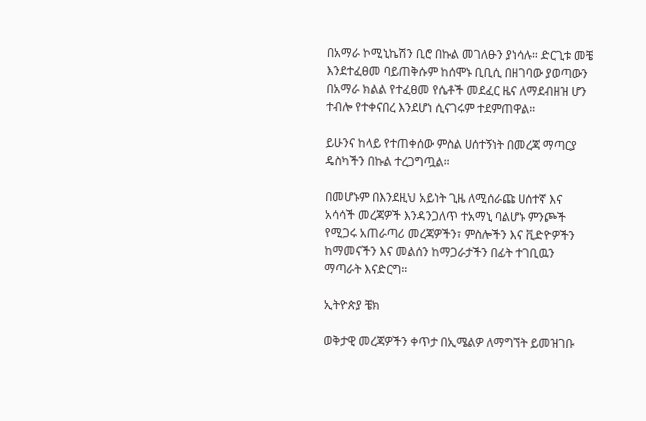በአማራ ኮሚኒኬሽን ቢሮ በኩል መገለፁን ያነሳሉ። ድርጊቱ መቼ እንደተፈፀመ ባይጠቅሱም ከሰሞኑ ቢቢሲ በዘገባው ያወጣውን በአማራ ክልል የተፈፀመ የሴቶች መደፈር ዜና ለማደብዘዝ ሆን ተብሎ የተቀናበረ እንደሆነ ሲናገሩም ተደምጠዋል።

ይሁንና ከላይ የተጠቀሰው ምስል ሀሰተኝነት በመረጃ ማጣርያ ዴስካችን በኩል ተረጋግጧል።

በመሆኑም በእንደዚህ አይነት ጊዜ ለሚሰራጩ ሀሰተኛ እና አሳሳች መረጃዎች እንዳንጋለጥ ተአማኒ ባልሆኑ ምንጮች የሚጋሩ አጠራጣሪ መረጃዎችን፣ ምስሎችን እና ቪድዮዎችን ከማመናችን እና መልሰን ከማጋራታችን በፊት ተገቢዉን ማጣራት እናድርግ።

ኢትዮጵያ ቼክ

ወቅታዊ መረጃዎችን ቀጥታ በኢሜልዎ ለማግኘት ይመዝገቡ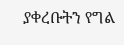ያቀረቡትን የግል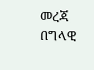መረጃ በግላዊ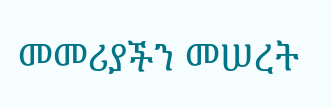መመሪያችን መሠረት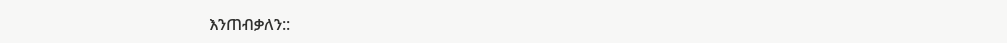እንጠብቃለን::